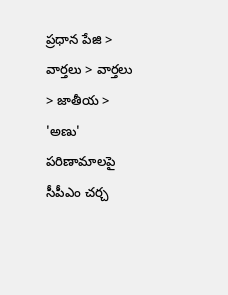ప్రధాన పేజి > వార్తలు > వార్తలు > జాతీయ > 'అణు' పరిణామాలపై సీపీఎం చర్చ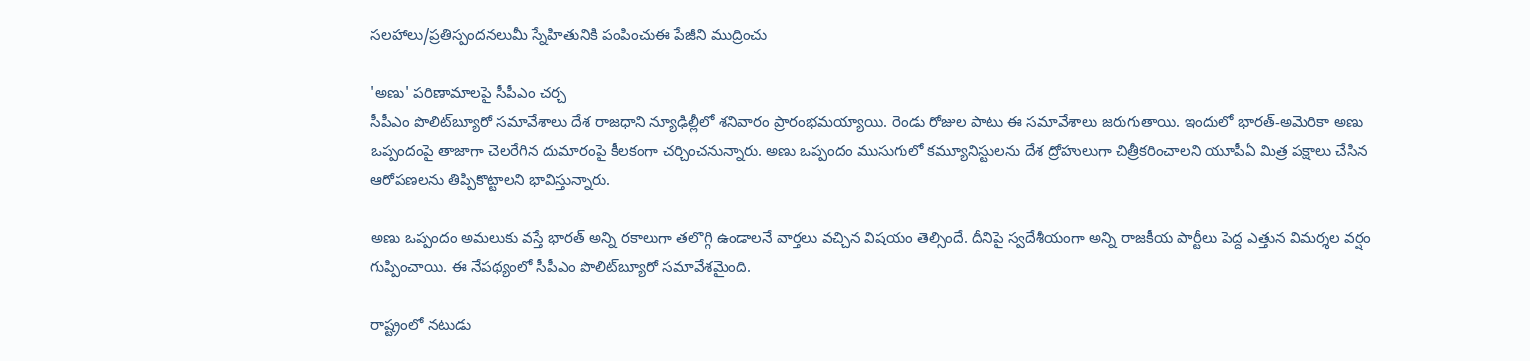సలహాలు/ప్రతిస్పందనలుమీ స్నేహితునికి పంపించుఈ పేజీని ముద్రించు

'అణు' పరిణామాలపై సీపీఎం చర్చ
సీపీఎం పొలిట్‌బ్యూరో సమావేశాలు దేశ రాజధాని న్యూఢిల్లీలో శనివారం ప్రారంభమయ్యాయి. రెండు రోజుల పాటు ఈ సమావేశాలు జరుగుతాయి. ఇందులో భారత్-అమెరికా అణు ఒప్పందంపై తాజాగా చెలరేగిన దుమారంపై కీలకంగా చర్చించనున్నారు. అణు ఒప్పందం ముసుగులో కమ్యూనిస్టులను దేశ ద్రోహులుగా చిత్రీకరించాలని యూపీఏ మిత్ర పక్షాలు చేసిన ఆరోపణలను తిప్పికొట్టాలని భావిస్తున్నారు.

అణు ఒప్పందం అమలుకు వస్తే భారత్ అన్ని రకాలుగా తలొగ్గి ఉండాలనే వార్తలు వచ్చిన విషయం తెల్సిందే. దీనిపై స్వదేశీయంగా అన్ని రాజకీయ పార్టీలు పెద్ద ఎత్తున విమర్శల వర్షం గుప్పించాయి. ఈ నేపథ్యంలో సీపీఎం పొలిట్‌బ్యూరో సమావేశమైంది.

రాష్ట్రంలో నటుడు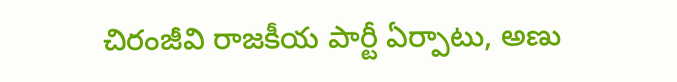చిరంజీవి రాజకీయ పార్టీ ఏర్పాటు, అణు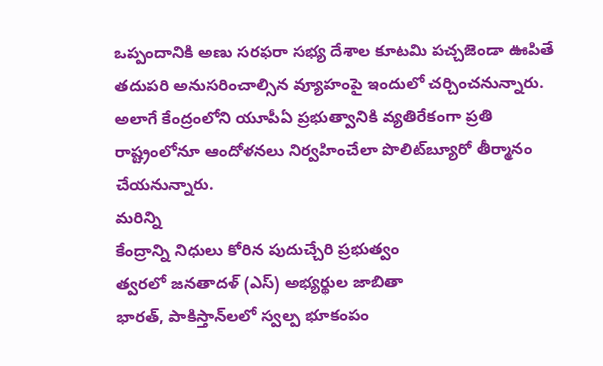ఒప్పందానికి అణు సరఫరా సభ్య దేశాల కూటమి పచ్చజెండా ఊపితే తదుపరి అనుసరించాల్సిన వ్యూహంపై ఇందులో చర్చించనున్నారు. అలాగే కేంద్రంలోని యూపీఏ ప్రభుత్వానికి వ్యతిరేకంగా ప్రతి రాష్ట్రంలోనూ ఆందోళనలు నిర్వహించేలా పొలిట్‌బ్యూరో తీర్మానం చేయనున్నారు.
మరిన్ని
కేంద్రాన్ని నిధులు కోరిన పుదుచ్చేరి ప్రభుత్వం
త్వరలో జనతాదళ్ (ఎస్) అభ్యర్థుల జాబితా
భారత్, పాకిస్తాన్‌లలో స్వల్ప భూకంపం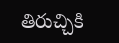తిరుచ్చికి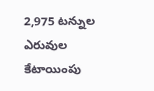2,975 టన్నుల ఎరువుల కేటాయింపు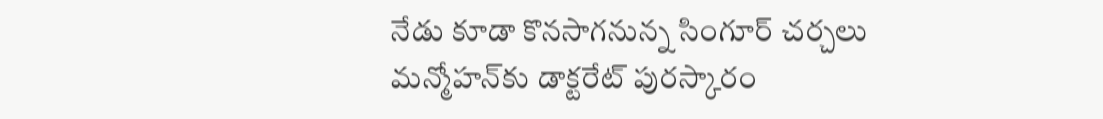నేడు కూడా కొనసాగనున్న సింగూర్ చర్చలు
మన్మోహన్‌కు డాక్టరేట్ పురస్కారం